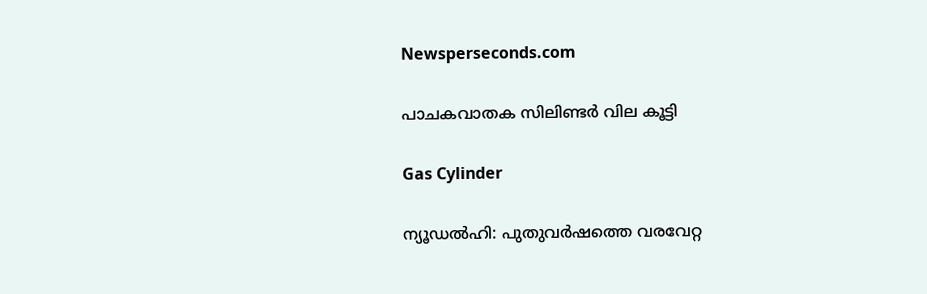Newsperseconds.com

പാചകവാതക സിലിണ്ടര്‍ വില കൂട്ടി

Gas Cylinder

ന്യൂഡല്‍ഹി: പുതുവര്‍ഷത്തെ വരവേറ്റ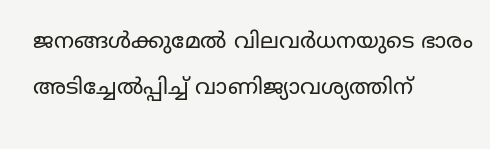ജനങ്ങള്‍ക്കുമേല്‍ വിലവര്‍ധനയുടെ ഭാരം അടിച്ചേല്‍പ്പിച്ച് വാണിജ്യാവശ്യത്തിന്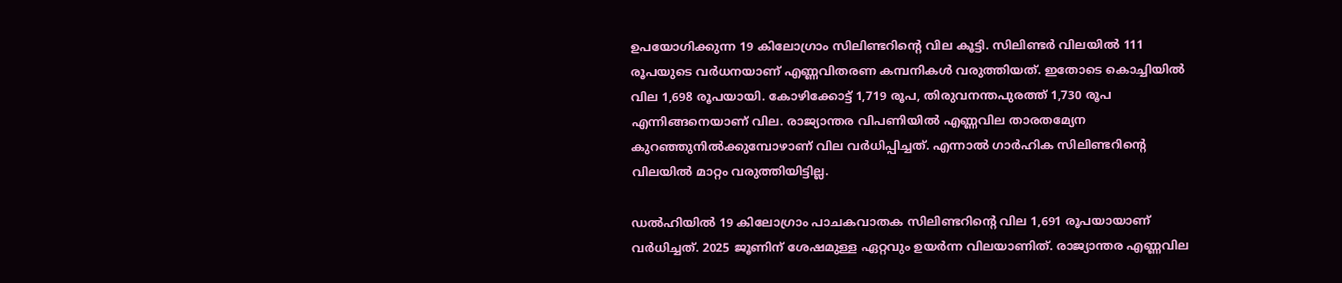ഉപയോഗിക്കുന്ന 19 കിലോഗ്രാം സിലിണ്ടറിന്റെ വില കൂട്ടി. സിലിണ്ടര്‍ വിലയില്‍ 111 രൂപയുടെ വര്‍ധനയാണ് എണ്ണവിതരണ കമ്പനികള്‍ വരുത്തിയത്. ഇതോടെ കൊച്ചിയില്‍ വില 1,698 രൂപയായി. കോഴിക്കോട്ട് 1,719 രൂപ, തിരുവനന്തപുരത്ത് 1,730 രൂപ എന്നിങ്ങനെയാണ് വില. രാജ്യാന്തര വിപണിയില്‍ എണ്ണവില താരതമ്യേന കുറഞ്ഞുനില്‍ക്കുമ്പോഴാണ് വില വര്‍ധിപ്പിച്ചത്. എന്നാല്‍ ഗാര്‍ഹിക സിലിണ്ടറിന്റെ വിലയില്‍ മാറ്റം വരുത്തിയിട്ടില്ല.

ഡല്‍ഹിയില്‍ 19 കിലോഗ്രാം പാചകവാതക സിലിണ്ടറിന്റെ വില 1,691 രൂപയായാണ് വര്‍ധിച്ചത്. 2025 ജൂണിന് ശേഷമുള്ള ഏറ്റവും ഉയര്‍ന്ന വിലയാണിത്. രാജ്യാന്തര എണ്ണവില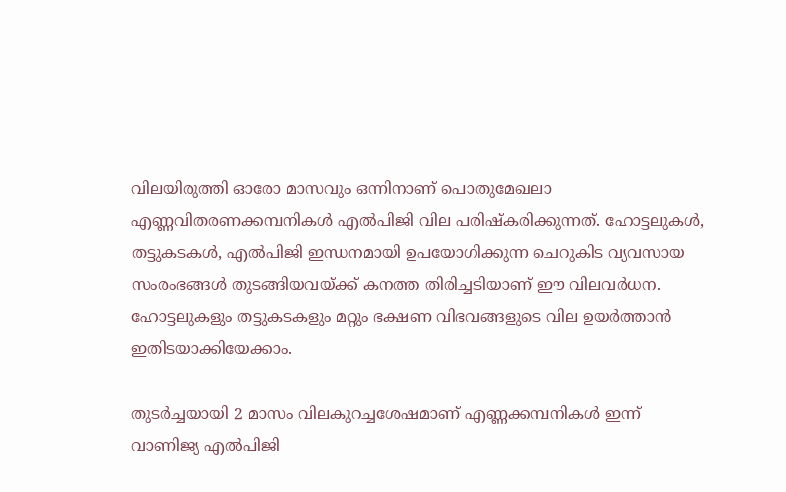വിലയിരുത്തി ഓരോ മാസവും ഒന്നിനാണ് പൊതുമേഖലാ എണ്ണവിതരണക്കമ്പനികള്‍ എല്‍പിജി വില പരിഷ്‌കരിക്കുന്നത്. ഹോട്ടലുകള്‍, തട്ടുകടകള്‍, എല്‍പിജി ഇന്ധനമായി ഉപയോഗിക്കുന്ന ചെറുകിട വ്യവസായ സംരംഭങ്ങള്‍ തുടങ്ങിയവയ്ക്ക് കനത്ത തിരിച്ചടിയാണ് ഈ വിലവര്‍ധന. ഹോട്ടലുകളും തട്ടുകടകളും മറ്റും ഭക്ഷണ വിഭവങ്ങളുടെ വില ഉയര്‍ത്താന്‍ ഇതിടയാക്കിയേക്കാം.

തുടര്‍ച്ചയായി 2 മാസം വിലകുറച്ചശേഷമാണ് എണ്ണക്കമ്പനികള്‍ ഇന്ന് വാണിജ്യ എല്‍പിജി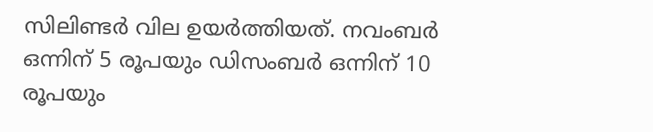സിലിണ്ടര്‍ വില ഉയര്‍ത്തിയത്. നവംബര്‍ ഒന്നിന് 5 രൂപയും ഡിസംബര്‍ ഒന്നിന് 10 രൂപയും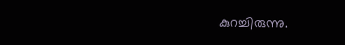കുറച്ചിരുന്നു.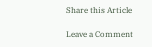Share this Article

Leave a Comment